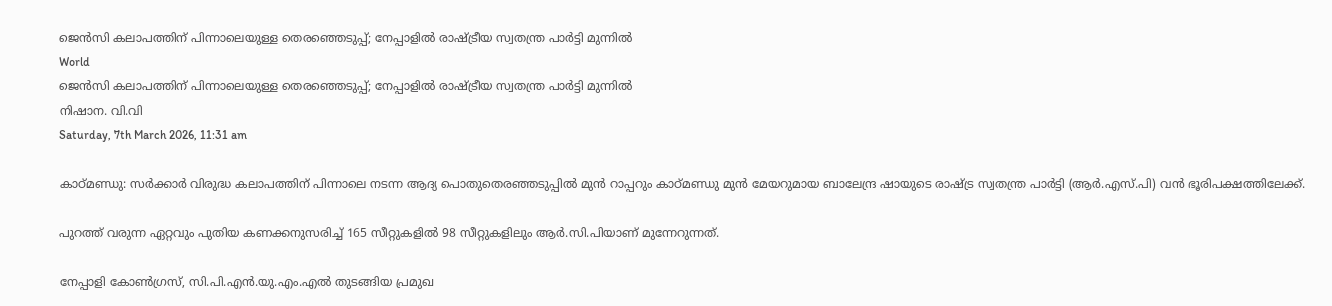ജെന്‍സി കലാപത്തിന് പിന്നാലെയുള്ള തെരഞ്ഞെടുപ്പ്; നേപ്പാളില്‍ രാഷ്ട്രീയ സ്വതന്ത്ര പാര്‍ട്ടി മുന്നില്‍
World
ജെന്‍സി കലാപത്തിന് പിന്നാലെയുള്ള തെരഞ്ഞെടുപ്പ്; നേപ്പാളില്‍ രാഷ്ട്രീയ സ്വതന്ത്ര പാര്‍ട്ടി മുന്നില്‍
നിഷാന. വി.വി
Saturday, 7th March 2026, 11:31 am

കാഠ്മണ്ഡു: സര്‍ക്കാര്‍ വിരുദ്ധ കലാപത്തിന് പിന്നാലെ നടന്ന ആദ്യ പൊതുതെരഞ്ഞടുപ്പില്‍ മുന്‍ റാപ്പറും കാഠ്മണ്ഡു മുന്‍ മേയറുമായ ബാലേന്ദ്ര ഷായുടെ രാഷ്ട്ര സ്വതന്ത്ര പാര്‍ട്ടി (ആര്‍.എസ്.പി) വന്‍ ഭൂരിപക്ഷത്തിലേക്ക്.

പുറത്ത് വരുന്ന ഏറ്റവും പുതിയ കണക്കനുസരിച്ച് 165 സീറ്റുകളില്‍ 98 സീറ്റുകളിലും ആര്‍.സി.പിയാണ് മുന്നേറുന്നത്.

നേപ്പാളി കോണ്‍ഗ്രസ്, സി.പി.എന്‍.യു.എം.എല്‍ തുടങ്ങിയ പ്രമുഖ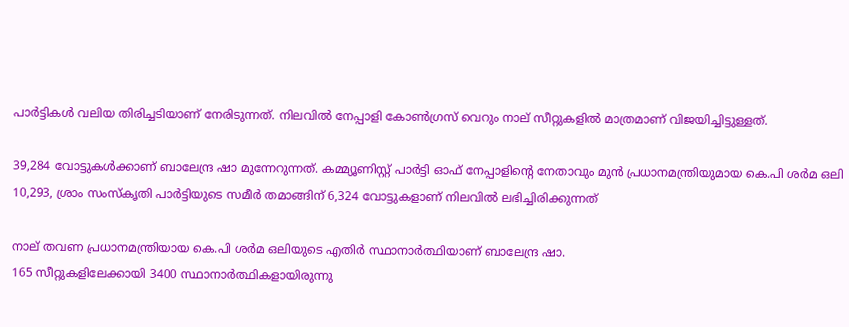പാര്‍ട്ടികള്‍ വലിയ തിരിച്ചടിയാണ് നേരിടുന്നത്. നിലവില്‍ നേപ്പാളി കോണ്‍ഗ്രസ് വെറും നാല് സീറ്റുകളില്‍ മാത്രമാണ് വിജയിച്ചിട്ടുള്ളത്.

39,284 വോട്ടുകള്‍ക്കാണ് ബാലേന്ദ്ര ഷാ മുന്നേറുന്നത്. കമ്മ്യൂണിസ്റ്റ് പാര്‍ട്ടി ഓഫ് നേപ്പാളിന്റെ നേതാവും മുന്‍ പ്രധാനമന്ത്രിയുമായ കെ.പി ശര്‍മ ഒലി 10,293, ശ്രാം സംസ്‌കൃതി പാര്‍ട്ടിയുടെ സമീര്‍ തമാങ്ങിന് 6,324 വോട്ടുകളാണ് നിലവില്‍ ലഭിച്ചിരിക്കുന്നത്

നാല് തവണ പ്രധാനമന്ത്രിയായ കെ.പി ശര്‍മ ഒലിയുടെ എതിര്‍ സ്ഥാനാര്‍ത്ഥിയാണ് ബാലേന്ദ്ര ഷാ.
165 സീറ്റുകളിലേക്കായി 3400 സ്ഥാനാര്‍ത്ഥികളായിരുന്നു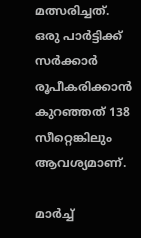മത്സരിച്ചത്. ഒരു പാര്‍ട്ടിക്ക് സര്‍ക്കാര്‍ രൂപീകരിക്കാന്‍ കുറഞ്ഞത് 138 സീറ്റെങ്കിലും ആവശ്യമാണ്.

മാര്‍ച്ച്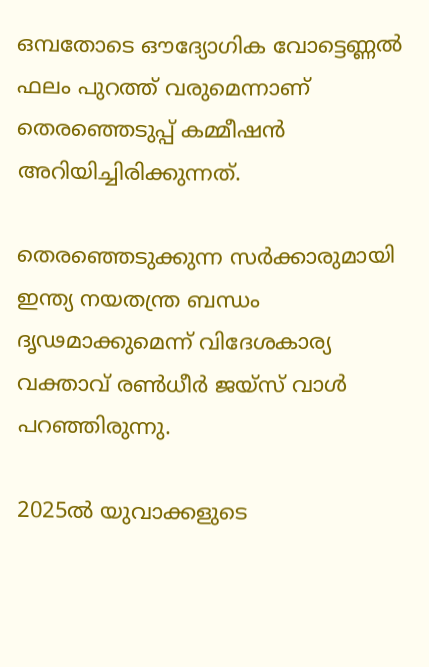ഒമ്പതോടെ ഔദ്യോഗിക വോട്ടെണ്ണല്‍ ഫലം പുറത്ത് വരുമെന്നാണ് തെരഞ്ഞെടുപ്പ് കമ്മീഷന്‍ അറിയിച്ചിരിക്കുന്നത്.

തെരഞ്ഞെടുക്കുന്ന സര്‍ക്കാരുമായി ഇന്ത്യ നയതന്ത്ര ബന്ധം ദൃഢമാക്കുമെന്ന് വിദേശകാര്യ വക്താവ് രണ്‍ധീര്‍ ജയ്‌സ് വാള്‍ പറഞ്ഞിരുന്നു.

2025ല്‍ യുവാക്കളുടെ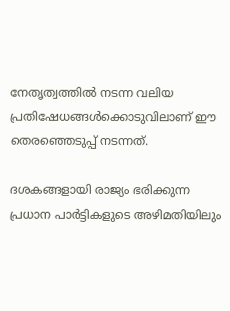നേതൃത്വത്തില്‍ നടന്ന വലിയ പ്രതിഷേധങ്ങള്‍ക്കൊടുവിലാണ് ഈ തെരഞ്ഞെടുപ്പ് നടന്നത്.

ദശകങ്ങളായി രാജ്യം ഭരിക്കുന്ന പ്രധാന പാര്‍ട്ടികളുടെ അഴിമതിയിലും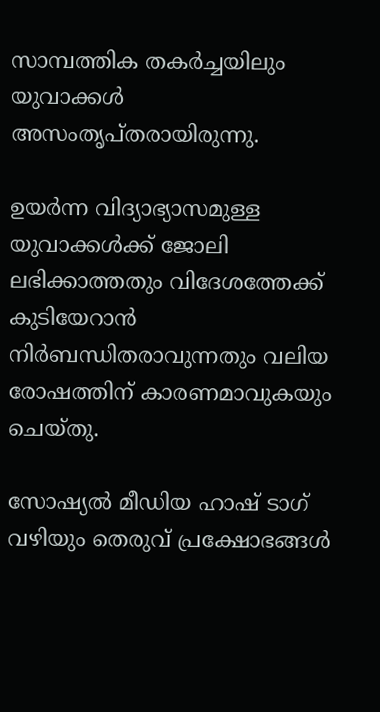സാമ്പത്തിക തകര്‍ച്ചയിലും യുവാക്കള്‍ അസംതൃപ്തരായിരുന്നു.

ഉയര്‍ന്ന വിദ്യാഭ്യാസമുള്ള യുവാക്കള്‍ക്ക് ജോലി ലഭിക്കാത്തതും വിദേശത്തേക്ക് കുടിയേറാന്‍ നിര്‍ബന്ധിതരാവുന്നതും വലിയ രോഷത്തിന് കാരണമാവുകയും ചെയ്തു.

സോഷ്യല്‍ മീഡിയ ഹാഷ് ടാഗ് വഴിയും തെരുവ് പ്രക്ഷോഭങ്ങള്‍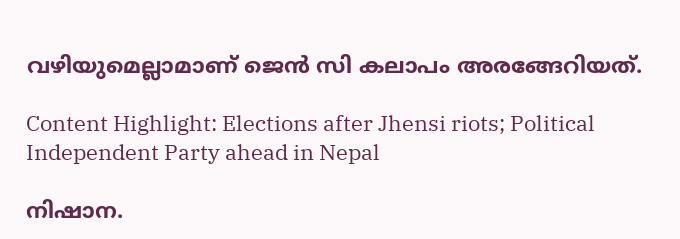വഴിയുമെല്ലാമാണ് ജെന്‍ സി കലാപം അരങ്ങേറിയത്.

Content Highlight: Elections after Jhensi riots; Political Independent Party ahead in Nepal

നിഷാന.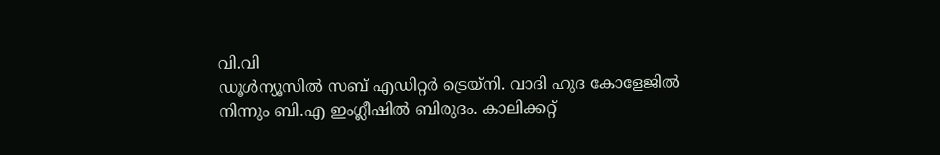വി.വി
ഡൂള്‍ന്യൂസില്‍ സബ് എഡിറ്റര്‍ ട്രെയ്‌നി. വാദി ഹുദ കോളേജില്‍ നിന്നും ബി.എ ഇംഗ്ലീഷില്‍ ബിരുദം. കാലിക്കറ്റ്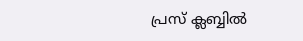പ്രസ് ക്ലബ്ബില്‍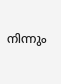നിന്നും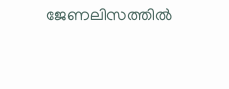ജേണലിസത്തില്‍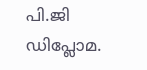പി.ജി ഡിപ്ലോമ.